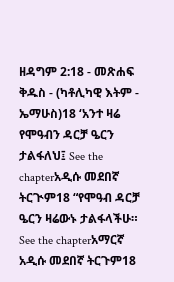ዘዳግም 2:18 - መጽሐፍ ቅዱስ - (ካቶሊካዊ እትም - ኤማሁስ)18 ‘አንተ ዛሬ የሞዓብን ዳርቻ ዔርን ታልፋለህ፤ See the chapterአዲሱ መደበኛ ትርጒም18 “የሞዓብ ዳርቻ ዔርን ዛሬውኑ ታልፋላችሁ። See the chapterአማርኛ አዲሱ መደበኛ ትርጉም18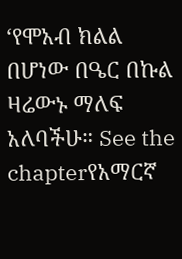‘የሞአብ ክልል በሆነው በዔር በኩል ዛሬውኑ ማለፍ አለባችሁ። See the chapterየአማርኛ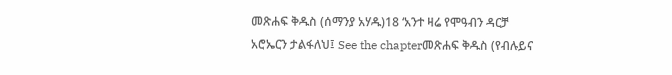መጽሐፍ ቅዱስ (ሰማንያ አሃዱ)18 ‘አንተ ዛሬ የሞዓብን ዳርቻ አሮኤርን ታልፋለህ፤ See the chapterመጽሐፍ ቅዱስ (የብሉይና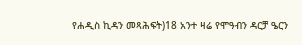የሐዲስ ኪዳን መጻሕፍት)18 አንተ ዛሬ የሞዓብን ዳርቻ ዔርን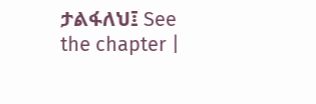ታልፋለህ፤ See the chapter |